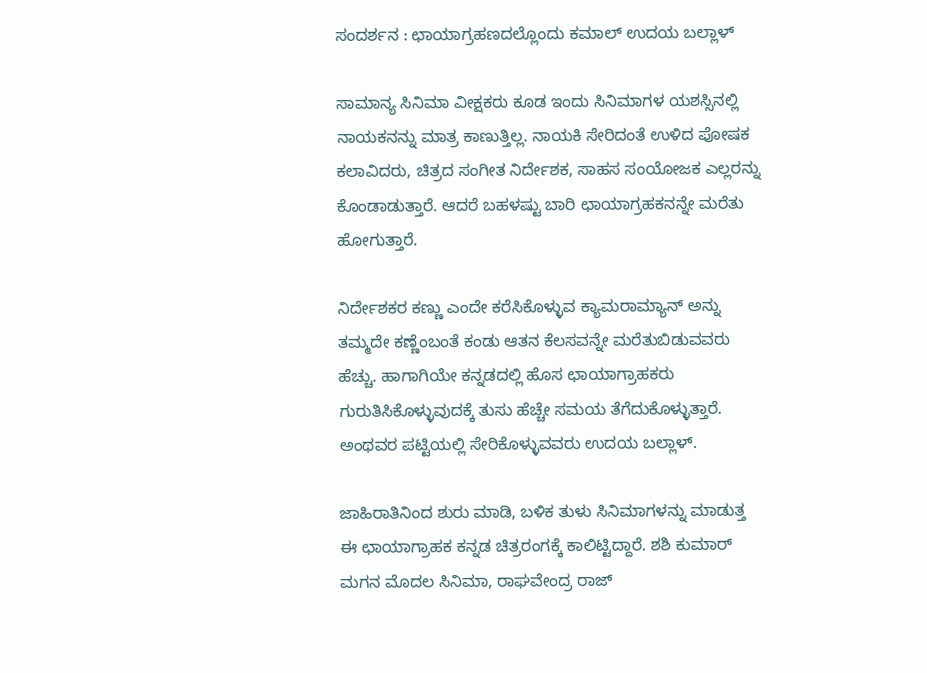ಸಂದರ್ಶನ : ಛಾಯಾಗ್ರಹಣದಲ್ಲೊಂದು ಕಮಾಲ್ ಉದಯ ಬಲ್ಲಾಳ್

ಸಾಮಾನ್ಯ ಸಿನಿಮಾ ವೀಕ್ಷಕರು ಕೂಡ ಇಂದು ಸಿನಿಮಾಗಳ ಯಶಸ್ಸಿನಲ್ಲಿ ನಾಯಕನನ್ನು ಮಾತ್ರ ಕಾಣುತ್ತಿಲ್ಲ. ನಾಯಕಿ ಸೇರಿದಂತೆ ಉಳಿದ ಪೋಷಕ ಕಲಾವಿದರು, ಚಿತ್ರದ ಸಂಗೀತ ನಿರ್ದೇಶಕ, ಸಾಹಸ ಸಂಯೋಜಕ ಎಲ್ಲರನ್ನು ಕೊಂಡಾಡುತ್ತಾರೆ. ಆದರೆ ಬಹಳಷ್ಟು ಬಾರಿ ಛಾಯಾಗ್ರಹಕನನ್ನೇ ಮರೆತು ಹೋಗುತ್ತಾರೆ.

ನಿರ್ದೇಶಕರ ಕಣ್ಣು ಎಂದೇ ಕರೆಸಿಕೊಳ್ಳುವ ಕ್ಯಾಮರಾಮ್ಯಾನ್ ಅನ್ನು ತಮ್ಮದೇ ಕಣ್ಣೆಂಬಂತೆ ಕಂಡು ಆತನ ಕೆಲಸವನ್ನೇ ಮರೆತುಬಿಡುವವರು ಹೆಚ್ಚು. ಹಾಗಾಗಿಯೇ ಕನ್ನಡದಲ್ಲಿ ಹೊಸ ಛಾಯಾಗ್ರಾಹಕರು ಗುರುತಿಸಿಕೊಳ್ಳುವುದಕ್ಕೆ ತುಸು ಹೆಚ್ಚೇ ಸಮಯ ತೆಗೆದುಕೊಳ್ಳುತ್ತಾರೆ. ಅಂಥವರ ಪಟ್ಟಿಯಲ್ಲಿ ಸೇರಿಕೊಳ್ಳುವವರು ಉದಯ ಬಲ್ಲಾಳ್.

ಜಾಹಿರಾತಿನಿಂದ ಶುರು ಮಾಡಿ, ಬಳಿಕ ತುಳು ಸಿನಿಮಾಗಳನ್ನು ಮಾಡುತ್ತ ಈ ಛಾಯಾಗ್ರಾಹಕ ಕನ್ನಡ ಚಿತ್ರರಂಗಕ್ಕೆ ಕಾಲಿಟ್ಟಿದ್ದಾರೆ. ಶಶಿ ಕುಮಾರ್ ಮಗನ ಮೊದಲ ಸಿನಿಮಾ, ರಾಘವೇಂದ್ರ ರಾಜ್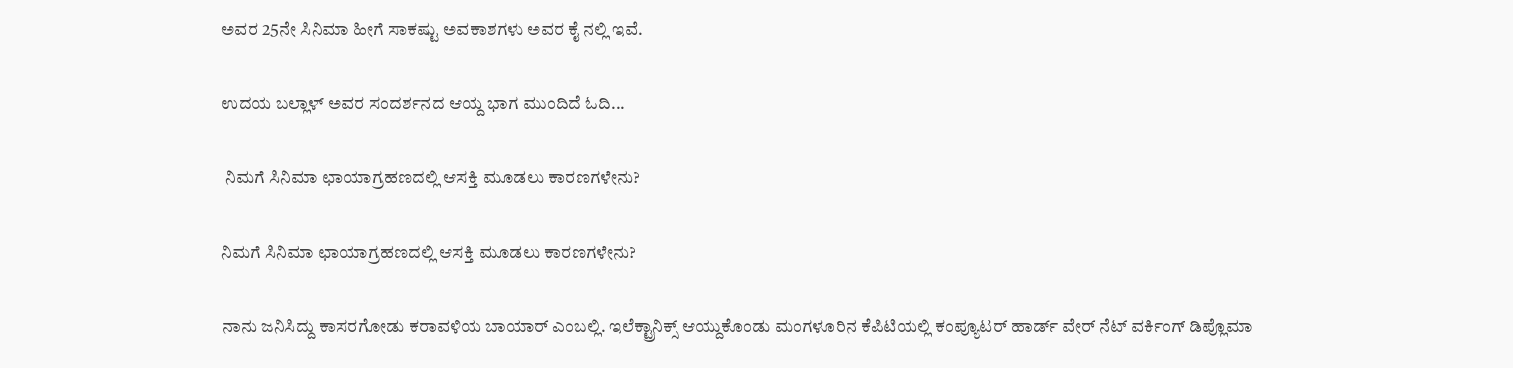ಅವರ 25ನೇ ಸಿನಿಮಾ ಹೀಗೆ ಸಾಕಷ್ಟು ಅವಕಾಶಗಳು ಅವರ ಕೈ ನಲ್ಲಿ ಇವೆ.

ಉದಯ ಬಲ್ಲಾಳ್ ಅವರ ಸಂದರ್ಶನದ ಆಯ್ದ ಭಾಗ ಮುಂದಿದೆ ಓದಿ...

 ನಿಮಗೆ ಸಿನಿಮಾ ಛಾಯಾಗ್ರಹಣದಲ್ಲಿ ಆಸಕ್ತಿ ಮೂಡಲು ಕಾರಣಗಳೇನು?

ನಿಮಗೆ ಸಿನಿಮಾ ಛಾಯಾಗ್ರಹಣದಲ್ಲಿ ಆಸಕ್ತಿ ಮೂಡಲು ಕಾರಣಗಳೇನು?

ನಾನು ಜನಿಸಿದ್ದು ಕಾಸರಗೋಡು ಕರಾವಳಿಯ ಬಾಯಾರ್ ಎಂಬಲ್ಲಿ. ಇಲೆಕ್ಟ್ರಾನಿಕ್ಸ್ ಆಯ್ದುಕೊಂಡು ಮಂಗಳೂರಿನ ಕೆಪಿಟಿಯಲ್ಲಿ ಕಂಪ್ಯೂಟರ್ ಹಾರ್ಡ್ ವೇರ್ ನೆಟ್ ವರ್ಕಿಂಗ್ ಡಿಪ್ಲೊಮಾ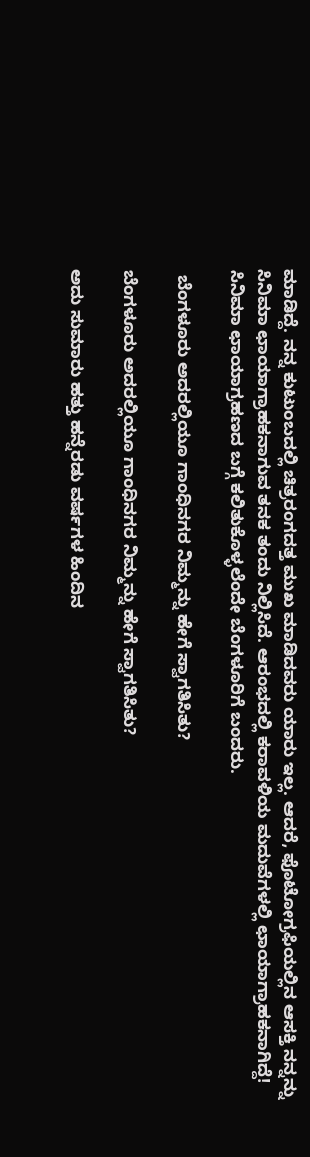ಮಾಡಿದ್ದೆ. ನನ್ನ ಕುಟುಂಬದಲ್ಲಿ ಚಿತ್ರರಂಗದತ್ತ ಮುಖ ಮಾಡಿದವರು ಯಾರು ಇಲ್ಲ. ಆದರೆ, ಫೊಟೋಗ್ರಫಿಯಲ್ಲಿನ ಆಸಕ್ತಿ ನನ್ನನ್ನು ಸಿನಿಮಾ ಛಾಯಾಗ್ರಾಹಕನಾಗುವ ತನಕ ತಂದು ನಿಲ್ಲಿಸಿದೆ. ಆರಂಭದಲ್ಲಿ ಕರಾವಳಿಯ ಮದುವೆಗಳಲ್ಲಿ ಛಾಯಾಗ್ರಾಹಕನಾಗಿದ್ದೆ! ಸಿನಿಮಾ ಛಾಯಾಗ್ರಹಣದ ಬಗ್ಗೆ ಕಲಿತುಕೊಳ್ಳಲೆಂದೇ ಬೆಂಗಳೂರಿಗೆ ಬಂದರು.

 ಬೆಂಗಳೂರು ಅದರಲ್ಲಿಯೂ ಗಾಂಧಿನಗರ ನಿಮ್ಮನ್ನು ಹೇಗೆ ಸ್ವಾಗತಿಸಿತು?

ಬೆಂಗಳೂರು ಅದರಲ್ಲಿಯೂ ಗಾಂಧಿನಗರ ನಿಮ್ಮನ್ನು ಹೇಗೆ ಸ್ವಾಗತಿಸಿತು?

ಅದು ಸುಮಾರು ಹತ್ತು ಹನ್ನೆರಡು ವರ್ಷಗಳ ಹಿಂದಿನ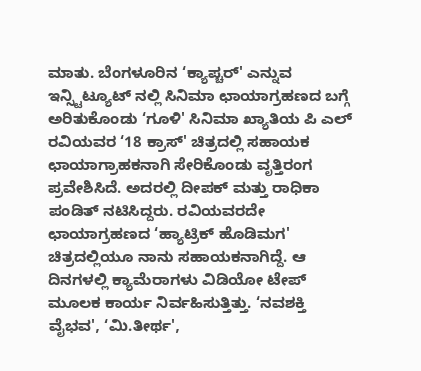ಮಾತು. ಬೆಂಗಳೂರಿನ ‘ಕ್ಯಾಪ್ಚರ್' ಎನ್ನುವ ಇನ್ಸ್ಟಿಟ್ಯೂಟ್ ನಲ್ಲಿ ಸಿನಿಮಾ ಛಾಯಾಗ್ರಹಣದ ಬಗ್ಗೆ ಅರಿತುಕೊಂಡು ‘ಗೂಳಿ' ಸಿನಿಮಾ ಖ್ಯಾತಿಯ ಪಿ ಎಲ್ ರವಿಯವರ ‘18 ಕ್ರಾಸ್' ಚಿತ್ರದಲ್ಲಿ ಸಹಾಯಕ ಛಾಯಾಗ್ರಾಹಕನಾಗಿ ಸೇರಿಕೊಂಡು ವೃತ್ತಿರಂಗ ಪ್ರವೇಶಿಸಿದೆ. ಅದರಲ್ಲಿ ದೀಪಕ್ ಮತ್ತು ರಾಧಿಕಾ ಪಂಡಿತ್ ನಟಿಸಿದ್ದರು. ರವಿಯವರದೇ ಛಾಯಾಗ್ರಹಣದ ‘ಹ್ಯಾಟ್ರಿಕ್ ಹೊಡಿಮಗ' ಚಿತ್ರದಲ್ಲಿಯೂ ನಾನು ಸಹಾಯಕನಾಗಿದ್ದೆ. ಆ ದಿನಗಳಲ್ಲಿ ಕ್ಯಾಮೆರಾಗಳು ವಿಡಿಯೋ ಟೇಪ್ ಮೂಲಕ ಕಾರ್ಯ ನಿರ್ವಹಿಸುತ್ತಿತ್ತು. ‘ನವಶಕ್ತಿ ವೈಭವ', ‘ಮಿ.ತೀರ್ಥ',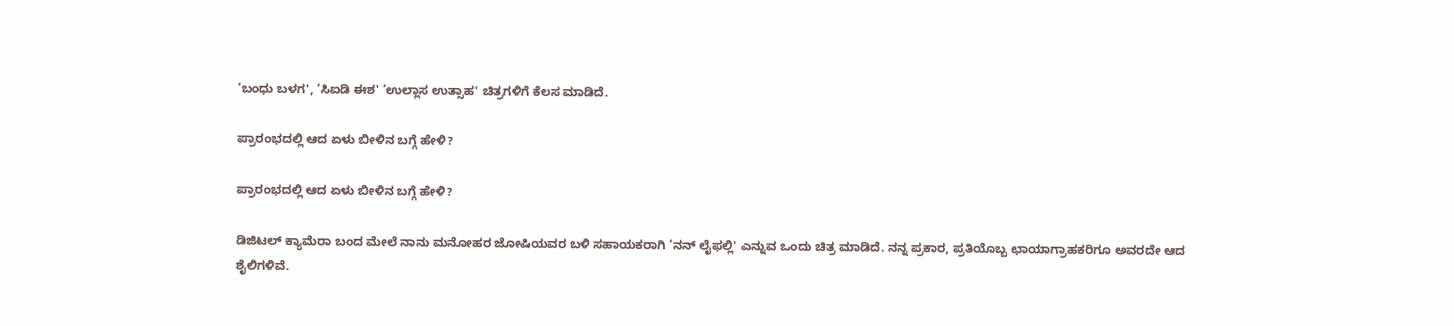‘ಬಂಧು ಬಳಗ', ‘ಸಿಐಡಿ ಈಶ' ‘ಉಲ್ಲಾಸ ಉತ್ಸಾಹ' ಚಿತ್ರಗಳಿಗೆ ಕೆಲಸ ಮಾಡಿದೆ.

ಪ್ರಾರಂಭದಲ್ಲಿ ಆದ ಏಳು ಬೀಳಿನ ಬಗ್ಗೆ ಹೇಳಿ?

ಪ್ರಾರಂಭದಲ್ಲಿ ಆದ ಏಳು ಬೀಳಿನ ಬಗ್ಗೆ ಹೇಳಿ?

ಡಿಜಿಟಲ್ ಕ್ಯಾಮೆರಾ ಬಂದ ಮೇಲೆ ನಾನು ಮನೋಹರ ಜೋಷಿಯವರ ಬಳಿ ಸಹಾಯಕರಾಗಿ ‘ನನ್ ಲೈಫಲ್ಲಿ' ಎನ್ನುವ ಒಂದು ಚಿತ್ರ ಮಾಡಿದೆ. ನನ್ನ ಪ್ರಕಾರ, ಪ್ರತಿಯೊಬ್ಬ ಛಾಯಾಗ್ರಾಹಕರಿಗೂ ಅವರದೇ ಆದ ಶೈಲಿಗಳಿವೆ.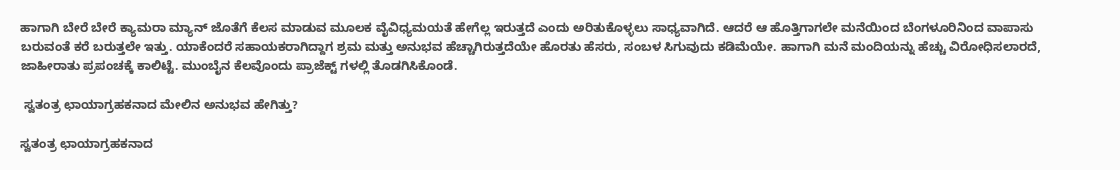ಹಾಗಾಗಿ ಬೇರೆ ಬೇರೆ ಕ್ಯಾಮರಾ ಮ್ಯಾನ್ ಜೊತೆಗೆ ಕೆಲಸ ಮಾಡುವ ಮೂಲಕ ವೈವಿಧ್ಯಮಯತೆ ಹೇಗೆಲ್ಲ ಇರುತ್ತದೆ ಎಂದು ಅರಿತುಕೊಳ್ಳಲು ಸಾಧ್ಯವಾಗಿದೆ. ಆದರೆ ಆ ಹೊತ್ತಿಗಾಗಲೇ ಮನೆಯಿಂದ ಬೆಂಗಳೂರಿನಿಂದ ವಾಪಾಸು ಬರುವಂತೆ ಕರೆ ಬರುತ್ತಲೇ ಇತ್ತು. ಯಾಕೆಂದರೆ ಸಹಾಯಕರಾಗಿದ್ದಾಗ ಶ್ರಮ ಮತ್ತು ಅನುಭವ ಹೆಚ್ಚಾಗಿರುತ್ತದೆಯೇ ಹೊರತು ಹೆಸರು, ಸಂಬಳ ಸಿಗುವುದು ಕಡಿಮೆಯೇ. ಹಾಗಾಗಿ ಮನೆ ಮಂದಿಯನ್ನು ಹೆಚ್ಚು ವಿರೋಧಿಸಲಾರದೆ, ಜಾಹೀರಾತು ಪ್ರಪಂಚಕ್ಕೆ ಕಾಲಿಟ್ಟೆ. ಮುಂಬೈನ ಕೆಲವೊಂದು ಪ್ರಾಜೆಕ್ಟ್ ಗಳಲ್ಲಿ ತೊಡಗಿಸಿಕೊಂಡೆ.

 ಸ್ವತಂತ್ರ ಛಾಯಾಗ್ರಹಕನಾದ ಮೇಲಿನ ಅನುಭವ ಹೇಗಿತ್ತು?

ಸ್ವತಂತ್ರ ಛಾಯಾಗ್ರಹಕನಾದ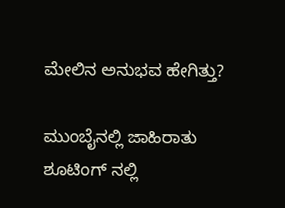ಮೇಲಿನ ಅನುಭವ ಹೇಗಿತ್ತು?

ಮುಂಬೈನಲ್ಲಿ ಜಾಹಿರಾತು ಶೂಟಿಂಗ್ ನಲ್ಲಿ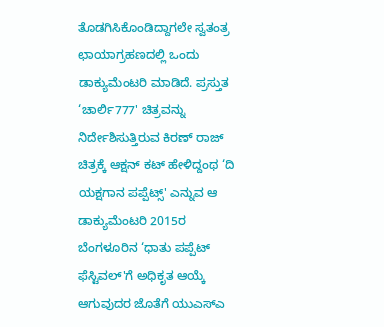ತೊಡಗಿಸಿಕೊಂಡಿದ್ದಾಗಲೇ ಸ್ವತಂತ್ರ ಛಾಯಾಗ್ರಹಣದಲ್ಲಿ ಒಂದು ಡಾಕ್ಯುಮೆಂಟರಿ ಮಾಡಿದೆ. ಪ್ರಸ್ತುತ ‘ಚಾರ್ಲಿ777' ಚಿತ್ರವನ್ನು ನಿರ್ದೇಶಿಸುತ್ತಿರುವ ಕಿರಣ್ ರಾಜ್ ಚಿತ್ರಕ್ಕೆ ಆಕ್ಷನ್ ಕಟ್ ಹೇಳಿದ್ದಂಥ ‘ದಿ ಯಕ್ಷಗಾನ ಪಪ್ಪೆಟ್ಸ್' ಎನ್ನುವ ಆ ಡಾಕ್ಯುಮೆಂಟರಿ 2015ರ ಬೆಂಗಳೂರಿನ ‘ಧಾತು ಪಪ್ಪೆಟ್ ಫೆಸ್ಟಿವಲ್'ಗೆ ಅಧಿಕೃತ ಆಯ್ಕೆ ಆಗುವುದರ ಜೊತೆಗೆ ಯುಎಸ್ಎ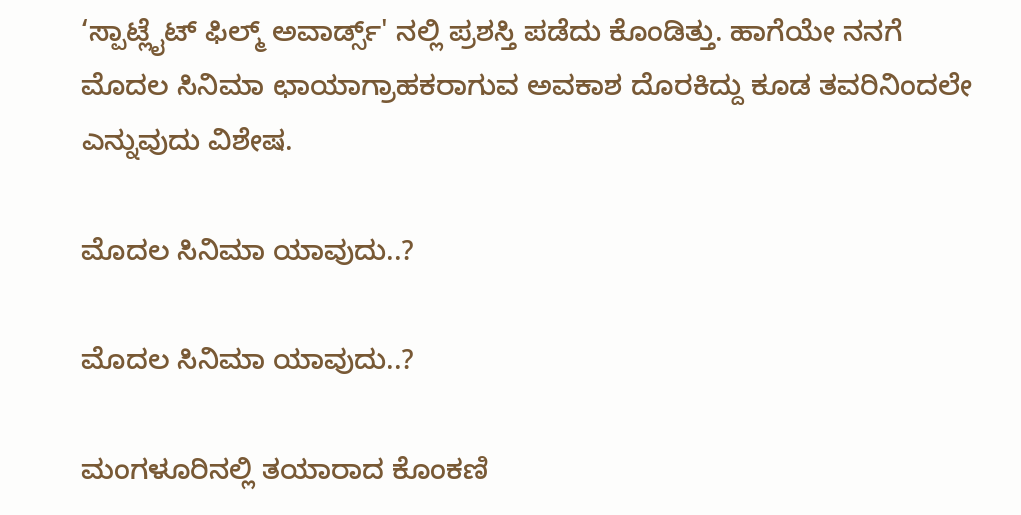‘ಸ್ಪಾಟ್ಲೈಟ್ ಫಿಲ್ಮ್ ಅವಾರ್ಡ್ಸ್' ನಲ್ಲಿ ಪ್ರಶಸ್ತಿ ಪಡೆದು ಕೊಂಡಿತ್ತು. ಹಾಗೆಯೇ ನನಗೆ ಮೊದಲ ಸಿನಿಮಾ ಛಾಯಾಗ್ರಾಹಕರಾಗುವ ಅವಕಾಶ ದೊರಕಿದ್ದು ಕೂಡ ತವರಿನಿಂದಲೇ ಎನ್ನುವುದು ವಿಶೇಷ.

ಮೊದಲ ಸಿನಿಮಾ ಯಾವುದು..?

ಮೊದಲ ಸಿನಿಮಾ ಯಾವುದು..?

ಮಂಗಳೂರಿನಲ್ಲಿ ತಯಾರಾದ ಕೊಂಕಣಿ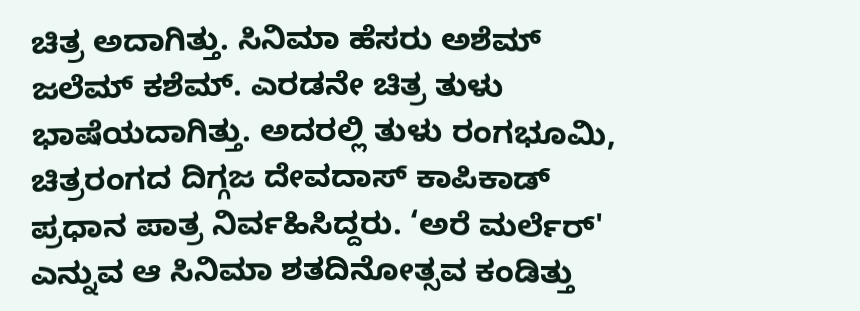ಚಿತ್ರ ಅದಾಗಿತ್ತು. ಸಿನಿಮಾ ಹೆಸರು ಅಶೆಮ್ ಜಲೆಮ್ ಕಶೆಮ್. ಎರಡನೇ ಚಿತ್ರ ತುಳು ಭಾಷೆಯದಾಗಿತ್ತು. ಅದರಲ್ಲಿ ತುಳು ರಂಗಭೂಮಿ, ಚಿತ್ರರಂಗದ ದಿಗ್ಗಜ ದೇವದಾಸ್ ಕಾಪಿಕಾಡ್ ಪ್ರಧಾನ ಪಾತ್ರ ನಿರ್ವಹಿಸಿದ್ದರು. ‘ಅರೆ ಮರ್ಲೆರ್' ಎನ್ನುವ ಆ ಸಿನಿಮಾ ಶತದಿನೋತ್ಸವ ಕಂಡಿತ್ತು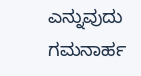ಎನ್ನುವುದು ಗಮನಾರ್ಹ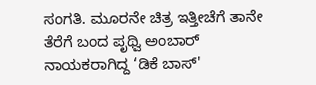ಸಂಗತಿ. ಮೂರನೇ ಚಿತ್ರ ಇತ್ತೀಚೆಗೆ ತಾನೇ ತೆರೆಗೆ ಬಂದ ಪೃಥ್ವಿ ಅಂಬಾರ್ ನಾಯಕರಾಗಿದ್ದ ‘ಡಿಕೆ ಬಾಸ್'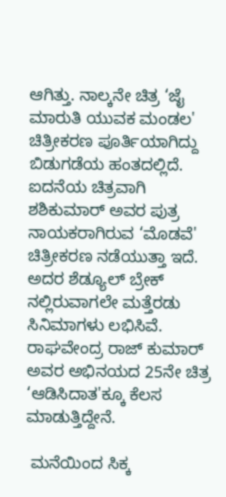ಆಗಿತ್ತು. ನಾಲ್ಕನೇ ಚಿತ್ರ ‘ಜೈ ಮಾರುತಿ ಯುವಕ ಮಂಡಲ' ಚಿತ್ರೀಕರಣ ಪೂರ್ತಿಯಾಗಿದ್ದು ಬಿಡುಗಡೆಯ ಹಂತದಲ್ಲಿದೆ. ಐದನೆಯ ಚಿತ್ರವಾಗಿ ಶಶಿಕುಮಾರ್ ಅವರ ಪುತ್ರ ನಾಯಕರಾಗಿರುವ ‘ಮೊಡವೆ' ಚಿತ್ರೀಕರಣ ನಡೆಯುತ್ತಾ ಇದೆ. ಅದರ ಶೆಡ್ಯೂಲ್ ಬ್ರೇಕ್ ನಲ್ಲಿರುವಾಗಲೇ ಮತ್ತೆರಡು ಸಿನಿಮಾಗಳು ಲಭಿಸಿವೆ. ರಾಘವೇಂದ್ರ ರಾಜ್ ಕುಮಾರ್ ಅವರ ಅಭಿನಯದ 25ನೇ ಚಿತ್ರ ‘ಆಡಿಸಿದಾತ'ಕ್ಕೂ ಕೆಲಸ ಮಾಡುತ್ತಿದ್ದೇನೆ.

 ಮನೆಯಿಂದ ಸಿಕ್ಕ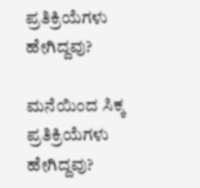ಪ್ರತಿಕ್ರಿಯೆಗಳು ಹೇಗಿದ್ದವು?

ಮನೆಯಿಂದ ಸಿಕ್ಕ ಪ್ರತಿಕ್ರಿಯೆಗಳು ಹೇಗಿದ್ದವು?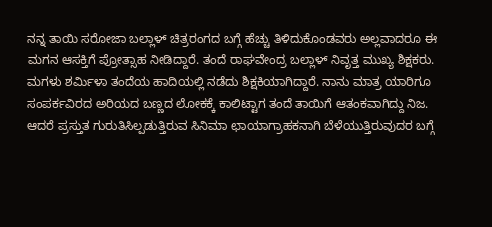ನನ್ನ ತಾಯಿ ಸರೋಜಾ ಬಲ್ಲಾಳ್ ಚಿತ್ರರಂಗದ ಬಗ್ಗೆ ಹೆಚ್ಚು ತಿಳಿದುಕೊಂಡವರು ಅಲ್ಲವಾದರೂ ಈ ಮಗನ ಆಸಕ್ತಿಗೆ ಪ್ರೋತ್ಸಾಹ ನೀಡಿದ್ದಾರೆ. ತಂದೆ ರಾಘವೇಂದ್ರ ಬಲ್ಲಾಳ್ ನಿವೃತ್ತ ಮುಖ್ಯ ಶಿಕ್ಷಕರು. ಮಗಳು ಶರ್ಮಿಳಾ ತಂದೆಯ ಹಾದಿಯಲ್ಲಿ ನಡೆದು ಶಿಕ್ಷಕಿಯಾಗಿದ್ದಾರೆ. ನಾನು ಮಾತ್ರ ಯಾರಿಗೂ ಸಂಪರ್ಕವಿರದ ಅರಿಯದ ಬಣ್ಣದ ಲೋಕಕ್ಕೆ ಕಾಲಿಟ್ಟಾಗ ತಂದೆ ತಾಯಿಗೆ ಆತಂಕವಾಗಿದ್ದು ನಿಜ. ಆದರೆ ಪ್ರಸ್ತುತ ಗುರುತಿಸಿಲ್ಪಡುತ್ತಿರುವ ಸಿನಿಮಾ ಛಾಯಾಗ್ರಾಹಕನಾಗಿ ಬೆಳೆಯುತ್ತಿರುವುದರ ಬಗ್ಗೆ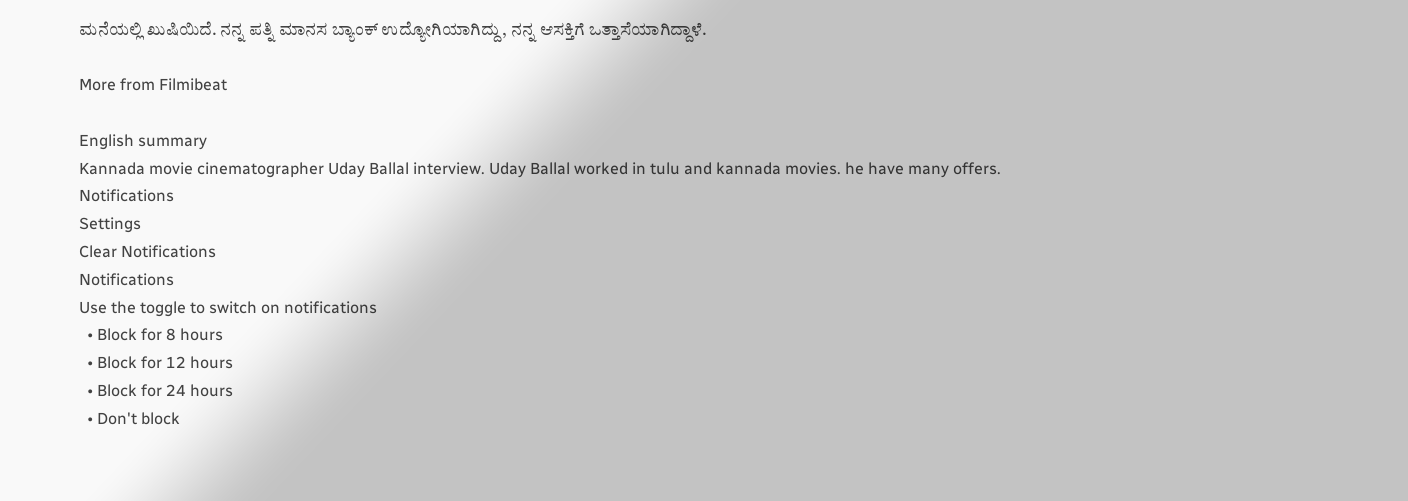ಮನೆಯಲ್ಲಿ ಖುಷಿಯಿದೆ. ನನ್ನ ಪತ್ನಿ ಮಾನಸ ಬ್ಯಾಂಕ್ ಉದ್ಯೋಗಿಯಾಗಿದ್ದು, ನನ್ನ ಆಸಕ್ತಿಗೆ ಒತ್ತಾಸೆಯಾಗಿದ್ದಾಳೆ.

More from Filmibeat

English summary
Kannada movie cinematographer Uday Ballal interview. Uday Ballal worked in tulu and kannada movies. he have many offers.
Notifications
Settings
Clear Notifications
Notifications
Use the toggle to switch on notifications
  • Block for 8 hours
  • Block for 12 hours
  • Block for 24 hours
  • Don't block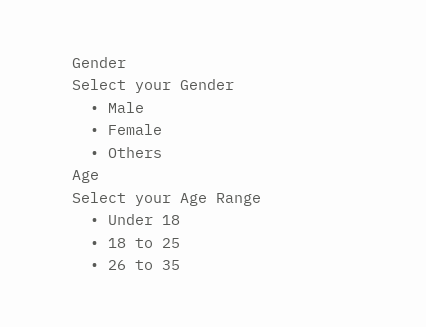Gender
Select your Gender
  • Male
  • Female
  • Others
Age
Select your Age Range
  • Under 18
  • 18 to 25
  • 26 to 35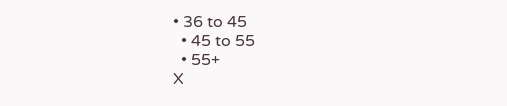• 36 to 45
  • 45 to 55
  • 55+
X